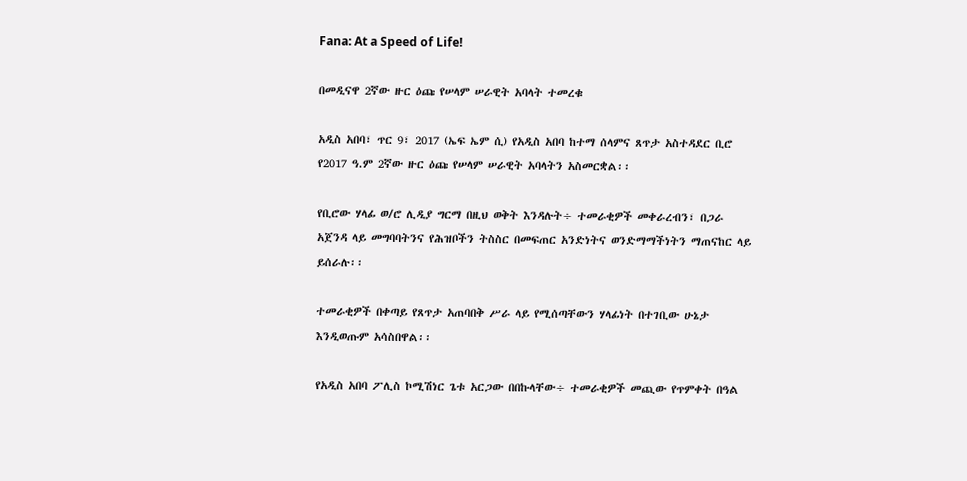Fana: At a Speed of Life!

በመዲናዋ 2ኛው ዙር ዕጩ የሠላም ሠራዊት አባላት ተመረቁ

አዲስ አበባ፣ ጥር 9፣ 2017 (ኤፍ ኤም ሲ) የአዲስ አበባ ከተማ ሰላምና ጸጥታ አስተዳደር ቢሮ የ2017 ዓ.ም 2ኛው ዙር ዕጩ የሠላም ሠራዊት አባላትን አስመርቋል፡፡

የቢሮው ሃላፊ ወ/ሮ ሊዲያ ግርማ በዚህ ወቅት እንዳሉት÷ ተመራቂዎች መቀራረብን፣ በጋራ አጀንዳ ላይ መግባባትንና የሕዝቦችን ትስስር በመፍጠር አንድነትና ወንድማማችነትን ማጠናከር ላይ ይሰራሉ፡፡

ተመራቂዎች በቀጣይ የጸጥታ አጠባበቅ ሥራ ላይ የሚሰጣቸውን ሃላፊነት በተገቢው ሁኔታ እንዲወጡም አሳስበዋል፡፡

የአዲስ አበባ ፖሊስ ኮሚሽነር ጌቱ አርጋው በበኩላቸው÷ ተመራቂዎች መጪው የጥምቀት በዓል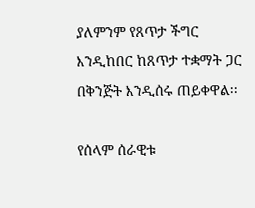ያለምንም የጸጥታ ችግር እንዲከበር ከጸጥታ ተቋማት ጋር በቅንጅት እንዲሰሩ ጠይቀዋል፡፡

የሰላም ሰራዊቱ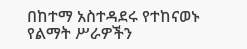በከተማ አስተዳደሩ የተከናወኑ የልማት ሥራዎችን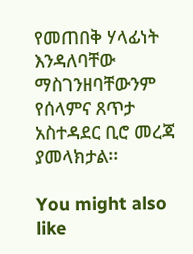የመጠበቅ ሃላፊነት እንዳለባቸው ማስገንዘባቸውንም የሰላምና ጸጥታ አስተዳደር ቢሮ መረጃ ያመላክታል፡፡

You might also like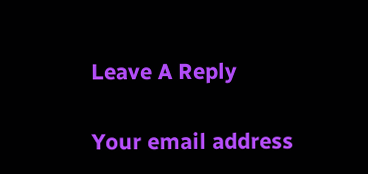Leave A Reply

Your email address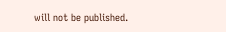will not be published.